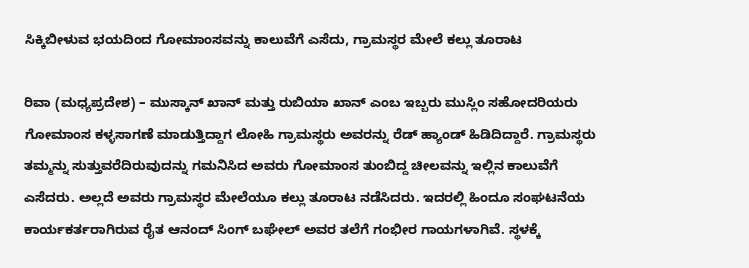ಸಿಕ್ಕಿಬೀಳುವ ಭಯದಿಂದ ಗೋಮಾಂಸವನ್ನು ಕಾಲುವೆಗೆ ಎಸೆದು, ಗ್ರಾಮಸ್ಥರ ಮೇಲೆ ಕಲ್ಲು ತೂರಾಟ

ರಿವಾ (ಮಧ್ಯಪ್ರದೇಶ) – ಮುಸ್ಕಾನ್ ಖಾನ್ ಮತ್ತು ರುಬಿಯಾ ಖಾನ್ ಎಂಬ ಇಬ್ಬರು ಮುಸ್ಲಿಂ ಸಹೋದರಿಯರು ಗೋಮಾಂಸ ಕಳ್ಳಸಾಗಣೆ ಮಾಡುತ್ತಿದ್ದಾಗ ಲೋಹಿ ಗ್ರಾಮಸ್ಥರು ಅವರನ್ನು ರೆಡ್ ಹ್ಯಾಂಡ್ ಹಿಡಿದಿದ್ದಾರೆ. ಗ್ರಾಮಸ್ಥರು ತಮ್ಮನ್ನು ಸುತ್ತುವರೆದಿರುವುದನ್ನು ಗಮನಿಸಿದ ಅವರು ಗೋಮಾಂಸ ತುಂಬಿದ್ದ ಚೀಲವನ್ನು ಇಲ್ಲಿನ ಕಾಲುವೆಗೆ ಎಸೆದರು. ಅಲ್ಲದೆ ಅವರು ಗ್ರಾಮಸ್ಥರ ಮೇಲೆಯೂ ಕಲ್ಲು ತೂರಾಟ ನಡೆಸಿದರು. ಇದರಲ್ಲಿ ಹಿಂದೂ ಸಂಘಟನೆಯ ಕಾರ್ಯಕರ್ತರಾಗಿರುವ ರೈತ ಆನಂದ್ ಸಿಂಗ್ ಬಘೇಲ್ ಅವರ ತಲೆಗೆ ಗಂಭೀರ ಗಾಯಗಳಾಗಿವೆ. ಸ್ಥಳಕ್ಕೆ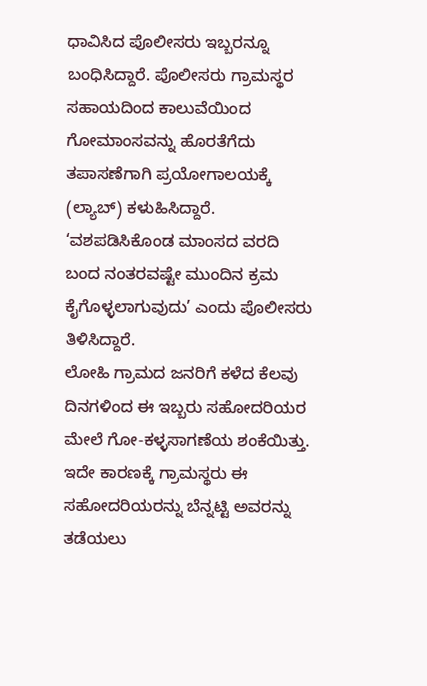ಧಾವಿಸಿದ ಪೊಲೀಸರು ಇಬ್ಬರನ್ನೂ ಬಂಧಿಸಿದ್ದಾರೆ. ಪೊಲೀಸರು ಗ್ರಾಮಸ್ಥರ ಸಹಾಯದಿಂದ ಕಾಲುವೆಯಿಂದ ಗೋಮಾಂಸವನ್ನು ಹೊರತೆಗೆದು ತಪಾಸಣೆಗಾಗಿ ಪ್ರಯೋಗಾಲಯಕ್ಕೆ (ಲ್ಯಾಬ್) ಕಳುಹಿಸಿದ್ದಾರೆ. ‘ವಶಪಡಿಸಿಕೊಂಡ ಮಾಂಸದ ವರದಿ ಬಂದ ನಂತರವಷ್ಟೇ ಮುಂದಿನ ಕ್ರಮ ಕೈಗೊಳ್ಳಲಾಗುವುದು’ ಎಂದು ಪೊಲೀಸರು ತಿಳಿಸಿದ್ದಾರೆ.
ಲೋಹಿ ಗ್ರಾಮದ ಜನರಿಗೆ ಕಳೆದ ಕೆಲವು ದಿನಗಳಿಂದ ಈ ಇಬ್ಬರು ಸಹೋದರಿಯರ ಮೇಲೆ ಗೋ-ಕಳ್ಳಸಾಗಣೆಯ ಶಂಕೆಯಿತ್ತು. ಇದೇ ಕಾರಣಕ್ಕೆ ಗ್ರಾಮಸ್ಥರು ಈ ಸಹೋದರಿಯರನ್ನು ಬೆನ್ನಟ್ಟಿ ಅವರನ್ನು ತಡೆಯಲು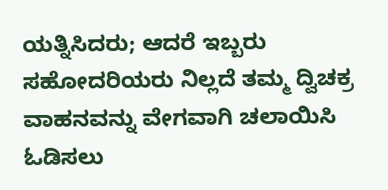ಯತ್ನಿಸಿದರು; ಆದರೆ ಇಬ್ಬರು ಸಹೋದರಿಯರು ನಿಲ್ಲದೆ ತಮ್ಮ ದ್ವಿಚಕ್ರ ವಾಹನವನ್ನು ವೇಗವಾಗಿ ಚಲಾಯಿಸಿ ಓಡಿಸಲು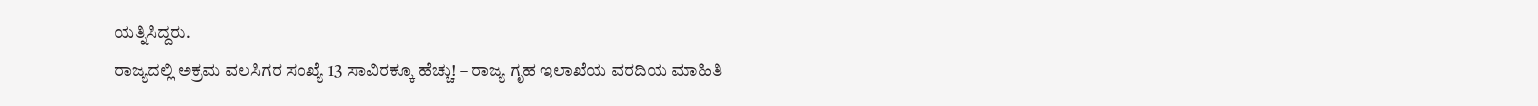ಯತ್ನಿಸಿದ್ದರು.
ರಾಜ್ಯದಲ್ಲಿ ಅಕ್ರಮ ವಲಸಿಗರ ಸಂಖ್ಯೆ 13 ಸಾವಿರಕ್ಕೂ ಹೆಚ್ಚು! – ರಾಜ್ಯ ಗೃಹ ಇಲಾಖೆಯ ವರದಿಯ ಮಾಹಿತಿ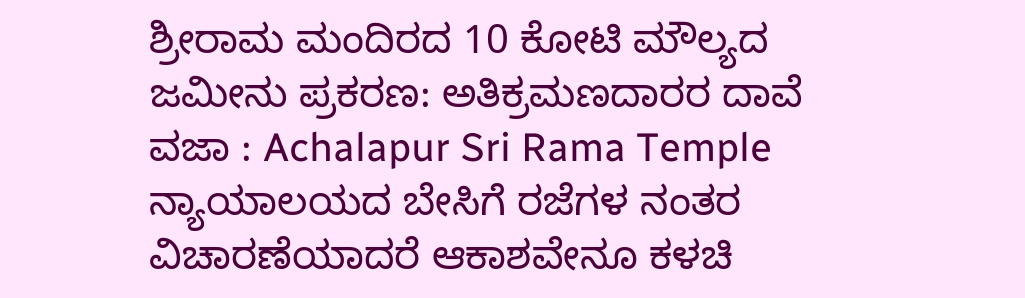ಶ್ರೀರಾಮ ಮಂದಿರದ 10 ಕೋಟಿ ಮೌಲ್ಯದ ಜಮೀನು ಪ್ರಕರಣ: ಅತಿಕ್ರಮಣದಾರರ ದಾವೆ ವಜಾ : Achalapur Sri Rama Temple
ನ್ಯಾಯಾಲಯದ ಬೇಸಿಗೆ ರಜೆಗಳ ನಂತರ ವಿಚಾರಣೆಯಾದರೆ ಆಕಾಶವೇನೂ ಕಳಚಿ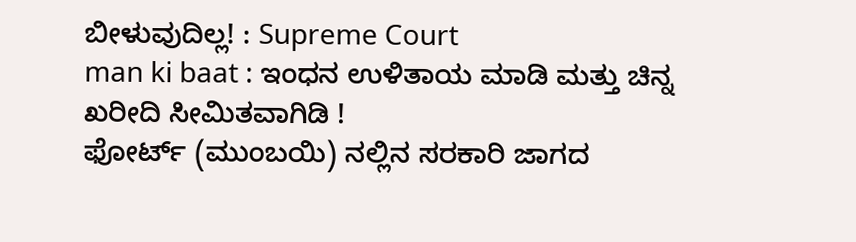ಬೀಳುವುದಿಲ್ಲ! : Supreme Court
man ki baat : ಇಂಧನ ಉಳಿತಾಯ ಮಾಡಿ ಮತ್ತು ಚಿನ್ನ ಖರೀದಿ ಸೀಮಿತವಾಗಿಡಿ !
ಫೋರ್ಟ್ (ಮುಂಬಯಿ) ನಲ್ಲಿನ ಸರಕಾರಿ ಜಾಗದ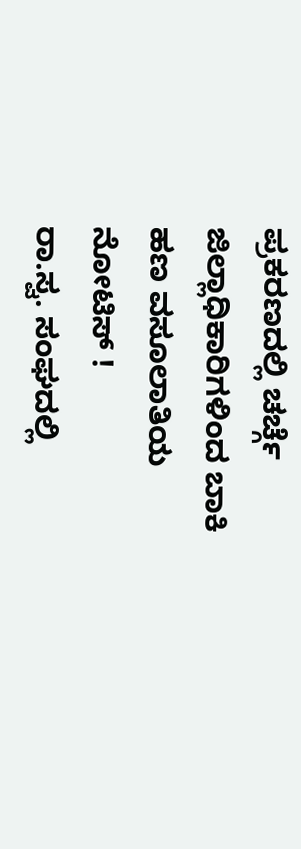ಪ್ರಕರಣದಲ್ಲಿ ಚರ್ಚ್ಗೆ ಜಿಲ್ಲಾಧಿಕಾರಿಗಳಿಂದ ಬಾಕಿ ಹಣ ವಸೂಲಾತಿಯ ನೋಟಿಸ್ !
ರಾ.ಸ್ವ. ಸಂಘದಲ್ಲಿ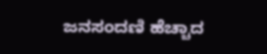ಜನಸಂದಣಿ ಹೆಚ್ಚಾದ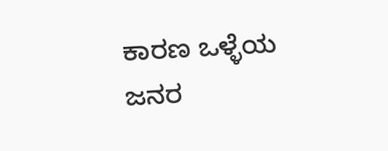ಕಾರಣ ಒಳ್ಳೆಯ ಜನರ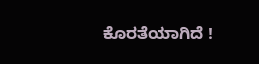ಕೊರತೆಯಾಗಿದೆ !